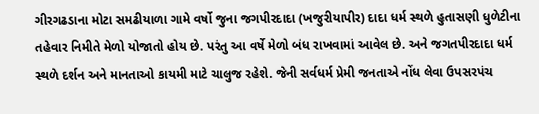ગીરગઢડાના મોટા સમઢીયાળા ગામે વર્ષો જુના જગપીરદાદા (ખજુરીયાપીર) દાદા ધર્મ સ્થળે હુતાસણી ધુળેટીના તહેવાર નિમીતે મેળો યોજાતો હોય છે. પરંતુ આ વર્ષે મેળો બંધ રાખવામાં આવેલ છે. અને જગતપીરદાદા ધર્મ સ્થળે દર્શન અને માનતાઓ કાયમી માટે ચાલુજ રહેશે. જેની સર્વધર્મ પ્રેમી જનતાએ નોંધ લેવા ઉપસરપંચ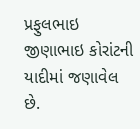પ્રફુલભાઇ જીણાભાઇ કોરાંટની યાદીમાં જણાવેલ છે.